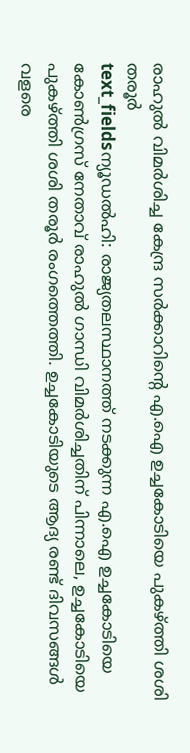രാഹുൽ വിമർശിച്ച കേന്ദ്ര സർക്കാറിന്റെ എ.ഐ ഉച്ചകോടിയെ പുകഴ്ത്തി ശശി തരൂർ
text_fieldsന്യൂഡൽഹി: രാജ്യതലസ്ഥാനത്ത് നടക്കുന്ന എ.ഐ ഉച്ചകോടിയെ കോൺഗ്രസ് നേതാവ് രാഹുൽ ഗാന്ധി വിമർശിച്ചതിന് പിന്നാലെ, ഉച്ചകോടിയെ പുകഴ്ത്തി ശശി തരൂർ രംഗത്തെത്തി. ഉച്ചകോടിയുടെ ആദ്യ രണ്ട് ദിവസങ്ങൾ വളരെ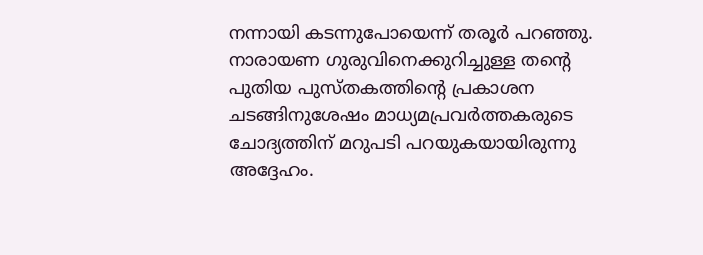നന്നായി കടന്നുപോയെന്ന് തരൂർ പറഞ്ഞു. നാരായണ ഗുരുവിനെക്കുറിച്ചുള്ള തന്റെ പുതിയ പുസ്തകത്തിന്റെ പ്രകാശന ചടങ്ങിനുശേഷം മാധ്യമപ്രവർത്തകരുടെ ചോദ്യത്തിന് മറുപടി പറയുകയായിരുന്നു അദ്ദേഹം.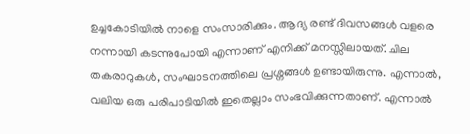ഉച്ചകോടിയിൽ നാളെ സംസാരിക്കും. ആദ്യ രണ്ട് ദിവസങ്ങൾ വളരെ നന്നായി കടന്നുപോയി എന്നാണ് എനിക്ക് മനസ്സിലായത്. ചില തകരാറുകൾ, സംഘാടനത്തിലെ പ്രശ്നങ്ങൾ ഉണ്ടായിരുന്നു. എന്നാൽ, വലിയ ഒരു പരിപാടിയിൽ ഇതെല്ലാം സംഭവിക്കുന്നതാണ്. എന്നാൽ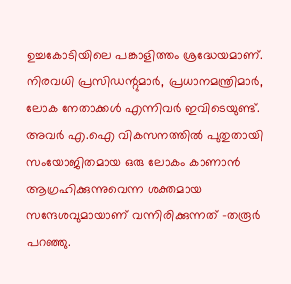ഉച്ചകോടിയിലെ പങ്കാളിത്തം ശ്രദ്ധേയമാണ്. നിരവധി പ്രസിഡന്റുമാർ, പ്രധാനമന്ത്രിമാർ, ലോക നേതാക്കൾ എന്നിവർ ഇവിടെയുണ്ട്. അവർ എ.ഐ വികസനത്തിൽ പുതുതായി സംയോജിതമായ ഒരു ലോകം കാണാൻ ആഗ്രഹിക്കുന്നുവെന്ന ശക്തമായ സന്ദേശവുമായാണ് വന്നിരിക്കുന്നത് -തരൂർ പറഞ്ഞു.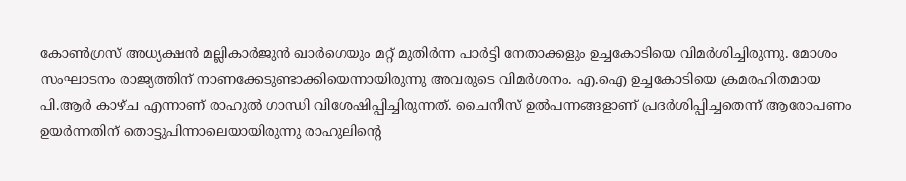കോൺഗ്രസ് അധ്യക്ഷൻ മല്ലികാർജുൻ ഖാർഗെയും മറ്റ് മുതിർന്ന പാർട്ടി നേതാക്കളും ഉച്ചകോടിയെ വിമർശിച്ചിരുന്നു. മോശം സംഘാടനം രാജ്യത്തിന് നാണക്കേടുണ്ടാക്കിയെന്നായിരുന്നു അവരുടെ വിമർശനം. എ.ഐ ഉച്ചകോടിയെ ക്രമരഹിതമായ പി.ആർ കാഴ്ച എന്നാണ് രാഹുൽ ഗാന്ധി വിശേഷിപ്പിച്ചിരുന്നത്. ചൈനീസ് ഉൽപന്നങ്ങളാണ് പ്രദർശിപ്പിച്ചതെന്ന് ആരോപണം ഉയർന്നതിന് തൊട്ടുപിന്നാലെയായിരുന്നു രാഹുലിന്റെ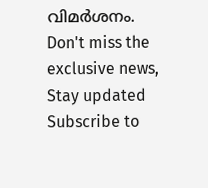വിമർശനം.
Don't miss the exclusive news, Stay updated
Subscribe to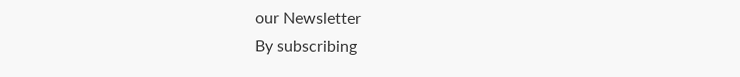our Newsletter
By subscribing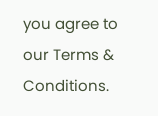you agree to our Terms & Conditions.